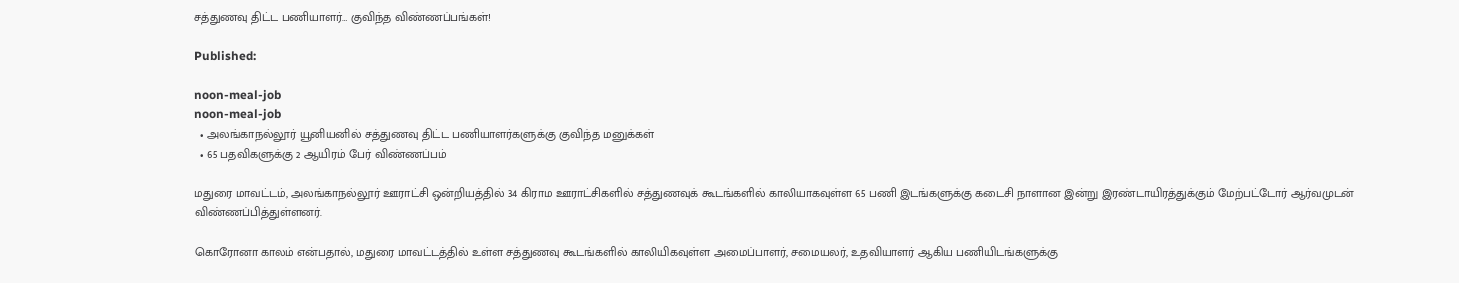சத்துணவு திட்ட பணியாளர்… குவிந்த விண்ணப்பங்கள்!

Published:

noon-meal-job
noon-meal-job
  • அலங்காநல்லூர் யூனியனில் சத்துணவு திட்ட பணியாளர்களுக்கு குவிந்த மனுக்கள்
  • 65 பதவிகளுக்கு 2 ஆயிரம் பேர் விண்ணப்பம்

மதுரை மாவட்டம், அலங்காநல்லூர் ஊராட்சி ஒன்றியத்தில் 34 கிராம ஊராட்சிகளில் சத்துணவுக் கூடங்களில் காலியாகவுள்ள 65 பணி இடங்களுக்கு கடைசி நாளான இன்று இரண்டாயிரத்துக்கும் மேற்பட்டோர் ஆர்வமுடன் விண்ணப்பித்துள்ளனர்.

கொரோனா காலம் என்பதால், மதுரை மாவட்டத்தில் உள்ள சத்துணவு கூடங்களில் காலியிகவுள்ள அமைப்பாளர், சமையலர், உதவியாளர் ஆகிய பணியிடங்களுக்கு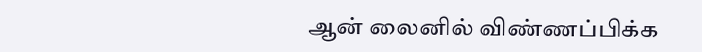ஆன் லைனில் விண்ணப்பிக்க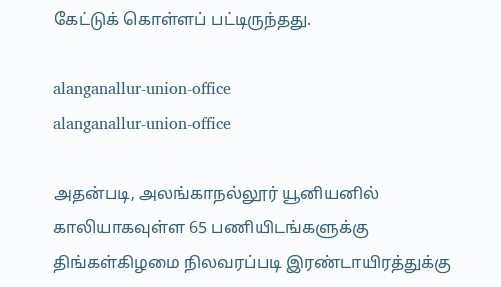கேட்டுக் கொள்ளப் பட்டிருந்தது.

alanganallur-union-office
alanganallur-union-office

அதன்படி, அலங்காநல்லூர் யூனியனில் காலியாகவுள்ள 65 பணியிடங்களுக்கு திங்கள்கிழமை நிலவரப்படி இரண்டாயிரத்துக்கு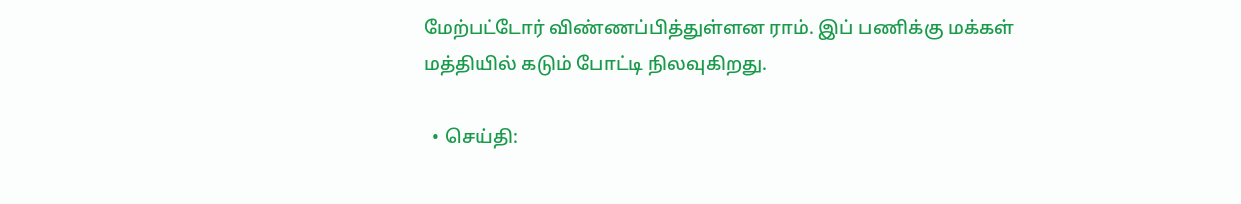மேற்பட்டோர் விண்ணப்பித்துள்ளன ராம். இப் பணிக்கு மக்கள் மத்தியில் கடும் போட்டி நிலவுகிறது.

  • செய்தி: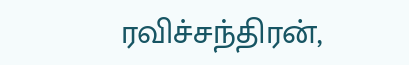ரவிச்சந்திரன்,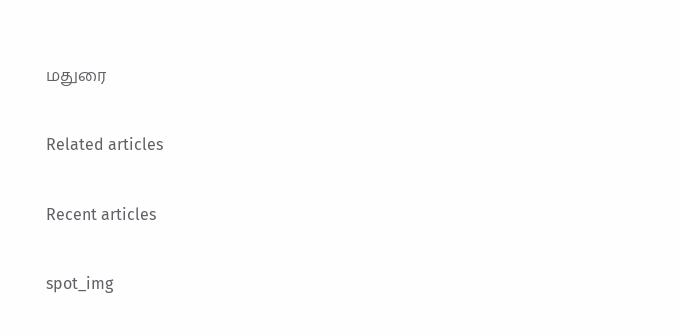மதுரை

Related articles

Recent articles

spot_img